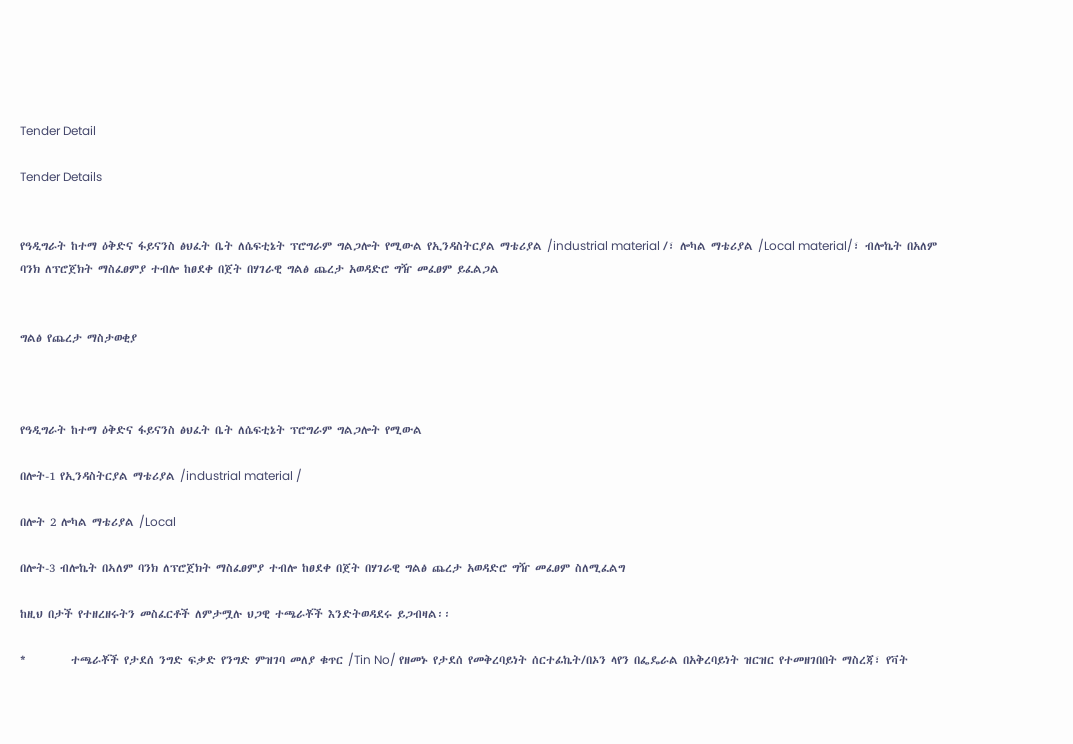Tender Detail

Tender Details


የዓዲግራት ከተማ ዕቅድና ፋይናንስ ፅህፈት ቤት ለሴፍቲኔት ፕሮግራም ግልጋሎት የሚውል የኢንዳስትርያል ማቴሪያል /industrial material /፣ ሎካል ማቴሪያል /Local material/፣ ብሎኬት በአለም ባንክ ለፕሮጀክት ማስፈፀምያ ተብሎ ከፀደቀ በጀት በሃገራዊ ግልፅ ጨረታ አወዳድሮ ግዥ መፈፀም ይፈልጋል


ግልፅ የጨረታ ማስታወቂያ



የዓዲግራት ከተማ ዕቅድና ፋይናንስ ፅህፈት ቤት ለሴፍቲኔት ፕሮግራም ግልጋሎት የሚውል

በሎት-1 የኢንዳስትርያል ማቴሪያል /industrial material /

በሎት 2 ሎካል ማቴሪያል /Local

በሎት-3 ብሎኬት በኣለም ባንክ ለፕሮጀክት ማስፈፀምያ ተብሎ ከፀደቀ በጀት በሃገራዊ ግልፅ ጨረታ አወዳድሮ ግዥ መፈፀም ስለሚፈልግ

ከዚህ በታች የተዘረዘሩትን መስፈርቶች ለምታሟሉ ህጋዊ ተጫራቾች እንድትወዳደሩ ይጋብዛል፡፡

*         ተጫራቾች የታደሰ ንግድ ፍቃድ የንግድ ምዝገባ መለያ ቁጥር /Tin No/ የዘመኑ የታደሰ የመቅረባይነት ሰርተፊኬት/በኦን ላየን በፌዴራል በአቅረባይነት ዝርዝር የተመዘገበበት ማስረጃ፣ የቫት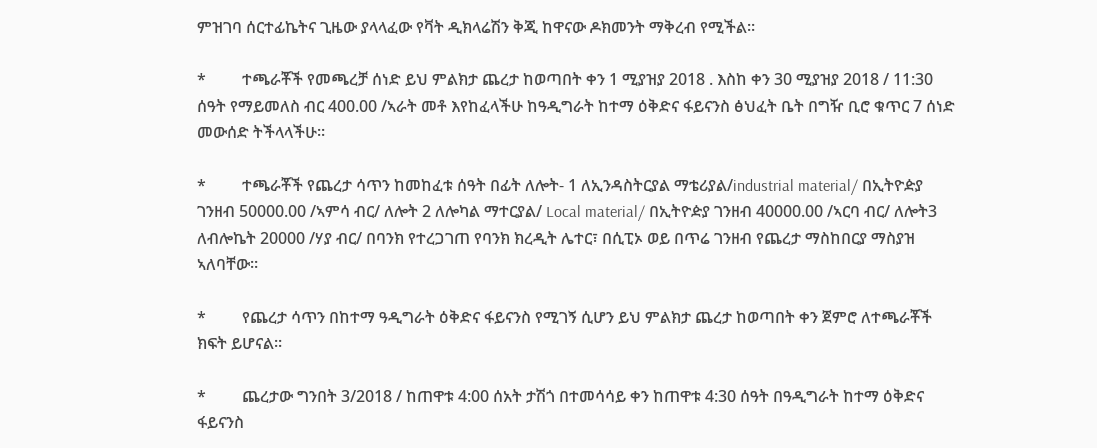ምዝገባ ሰርተፊኬትና ጊዜው ያላላፈው የቫት ዲክላሬሽን ቅጂ ከዋናው ዶክመንት ማቅረብ የሚችል።

*         ተጫራቾች የመጫረቻ ሰነድ ይህ ምልክታ ጨረታ ከወጣበት ቀን 1 ሚያዝያ 2018 . እስከ ቀን 30 ሚያዝያ 2018 / 11:30 ሰዓት የማይመለስ ብር 400.00 /ኣራት መቶ እየከፈላችሁ ከዓዲግራት ከተማ ዕቅድና ፋይናንስ ፅህፈት ቤት በግዥ ቢሮ ቁጥር 7 ሰነድ መውሰድ ትችላላችሁ።

*         ተጫራቾች የጨረታ ሳጥን ከመከፈቱ ሰዓት በፊት ለሎት- 1 ለኢንዳስትርያል ማቴሪያል/industrial material/ በኢትዮዽያ ገንዘብ 50000.00 /ኣምሳ ብር/ ለሎት 2 ለሎካል ማተርያል/ Local material/ በኢትዮዽያ ገንዘብ 40000.00 /ኣርባ ብር/ ለሎት3 ለብሎኬት 20000 /ሃያ ብር/ በባንክ የተረጋገጠ የባንክ ክረዲት ሌተር፣ በሲፒኦ ወይ በጥሬ ገንዘብ የጨረታ ማስከበርያ ማስያዝ ኣለባቸው።

*         የጨረታ ሳጥን በከተማ ዓዲግራት ዕቅድና ፋይናንስ የሚገኝ ሲሆን ይህ ምልክታ ጨረታ ከወጣበት ቀን ጀምሮ ለተጫራቾች ክፍት ይሆናል።

*         ጨረታው ግንበት 3/2018 / ከጠዋቱ 4:00 ሰአት ታሽጎ በተመሳሳይ ቀን ከጠዋቱ 4:30 ሰዓት በዓዲግራት ከተማ ዕቅድና ፋይናንስ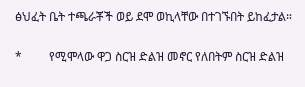ፅህፈት ቤት ተጫራቾች ወይ ደሞ ወኪላቸው በተገኙበት ይከፈታል።

*         የሚሞላው ዋጋ ስርዝ ድልዝ መኖር የለበትም ስርዝ ድልዝ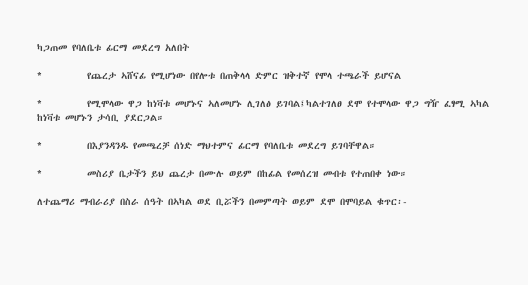ካጋጠመ የባለቤቱ ፊርማ መደረግ አለበት

*         የጨረታ ኣሸናፊ የሚሆነው በየሎቱ በጠቅላላ ድምር ዝቅተኛ የሞላ ተጫራች ይሆናል

*         የሚሞላው ዋጋ ከነቫቱ መሆኑና ኣለመሆኑ ሊገለፅ ይገባል፤ካልተገለፀ ደሞ የተሞላው ዋጋ ግዥ ፈፃሚ ኣካል ከነቫቱ መሆኑን ታሳቢ ያደርጋል።

*         በእያንዳንዱ የመጫረቻ ሰነድ ማህተምና ፊርማ የባለቤቱ መደረግ ይገባቸዋል።

*         መስሪያ ቤታችን ይህ ጨረታ በሙሉ ወይም በከፊል የመሰረዝ መብቱ የተጠበቀ ነው።

ለተጨማሪ ማብራሪያ በስራ ሰዓት በኣካል ወደ ቢሯችን በመምጣት ወይም ደሞ በሞባይል ቁጥር፡-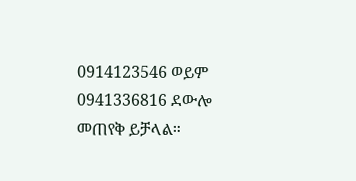0914123546 ወይም 0941336816 ደውሎ መጠየቅ ይቻላል።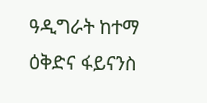ዓዲግራት ከተማ ዕቅድና ፋይናንስ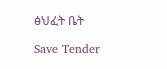ፅህፈት ቤት

Save Tender